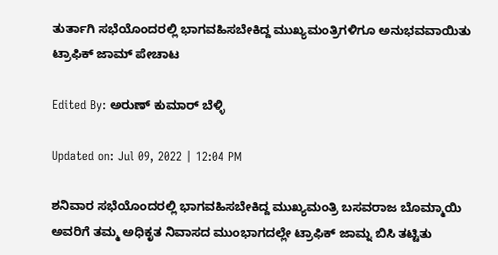ತುರ್ತಾಗಿ ಸಭೆಯೊಂದರಲ್ಲಿ ಭಾಗವಹಿಸಬೇಕಿದ್ದ ಮುಖ್ಯಮಂತ್ರಿಗಳಿಗೂ ಅನುಭವವಾಯಿತು ಟ್ರಾಫಿಕ್ ಜಾಮ್ ಪೇಚಾಟ

Edited By: ಅರುಣ್ ಕುಮಾರ್ ಬೆಳ್ಳಿ

Updated on: Jul 09, 2022 | 12:04 PM

ಶನಿವಾರ ಸಭೆಯೊಂದರಲ್ಲಿ ಭಾಗವಹಿಸಬೇಕಿದ್ದ ಮುಖ್ಯಮಂತ್ರಿ ಬಸವರಾಜ ಬೊಮ್ಮಾಯಿ ಅವರಿಗೆ ತಮ್ಮ ಅಧಿಕೃತ ನಿವಾಸದ ಮುಂಭಾಗದಲ್ಲೇ ಟ್ರಾಫಿಕ್ ಜಾಮ್ನ ಬಿಸಿ ತಟ್ಟಿತು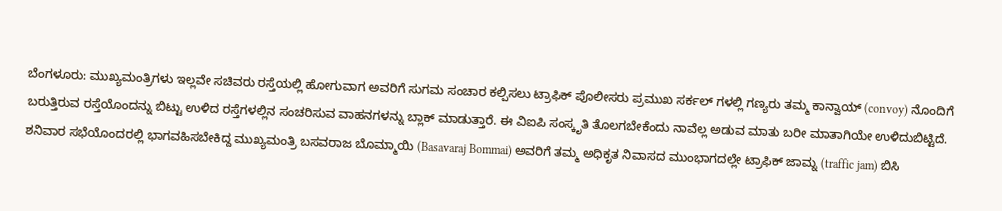ಬೆಂಗಳೂರು: ಮುಖ್ಯಮಂತ್ರಿಗಳು ಇಲ್ಲವೇ ಸಚಿವರು ರಸ್ತೆಯಲ್ಲಿ ಹೋಗುವಾಗ ಅವರಿಗೆ ಸುಗಮ ಸಂಚಾರ ಕಲ್ಪಿಸಲು ಟ್ರಾಫಿಕ್ ಪೊಲೀಸರು ಪ್ರಮುಖ ಸರ್ಕಲ್ ಗಳಲ್ಲಿ ಗಣ್ಯರು ತಮ್ಮ ಕಾನ್ವಾಯ್ (convoy) ನೊಂದಿಗೆ ಬರುತ್ತಿರುವ ರಸ್ತೆಯೊಂದನ್ನು ಬಿಟ್ಟು ಉಳಿದ ರಸ್ತೆಗಳಲ್ಲಿನ ಸಂಚರಿಸುವ ವಾಹನಗಳನ್ನು ಬ್ಲಾಕ್ ಮಾಡುತ್ತಾರೆ. ಈ ವಿಐಪಿ ಸಂಸ್ಕೃತಿ ತೊಲಗಬೇಕೆಂದು ನಾವೆಲ್ಲ ಅಡುವ ಮಾತು ಬರೀ ಮಾತಾಗಿಯೇ ಉಳಿದುಬಿಟ್ಟಿದೆ. ಶನಿವಾರ ಸಭೆಯೊಂದರಲ್ಲಿ ಭಾಗವಹಿಸಬೇಕಿದ್ದ ಮುಖ್ಯಮಂತ್ರಿ ಬಸವರಾಜ ಬೊಮ್ಮಾಯಿ (Basavaraj Bommai) ಅವರಿಗೆ ತಮ್ಮ ಅಧಿಕೃತ ನಿವಾಸದ ಮುಂಭಾಗದಲ್ಲೇ ಟ್ರಾಫಿಕ್ ಜಾಮ್ನ (traffic jam) ಬಿಸಿ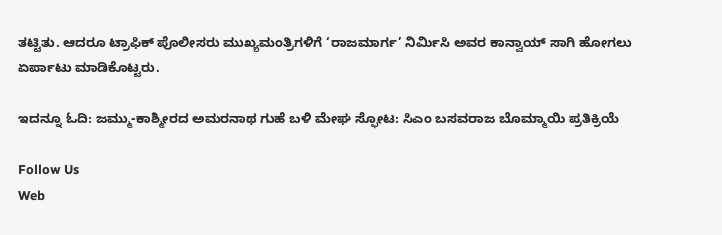ತಟ್ಟಿತು. ಆದರೂ ಟ್ರಾಫಿಕ್ ಪೊಲೀಸರು ಮುಖ್ಯಮಂತ್ರಿಗಳಿಗೆ ‘ರಾಜಮಾರ್ಗ’ ನಿರ್ಮಿಸಿ ಅವರ ಕಾನ್ವಾಯ್ ಸಾಗಿ ಹೋಗಲು ಏರ್ಪಾಟು ಮಾಡಿಕೊಟ್ಟರು.

ಇದನ್ನೂ ಓದಿ: ಜಮ್ಮು-ಕಾಶ್ಮೀರದ ಅಮರನಾಥ ಗುಹೆ ಬಳಿ ಮೇಘ ಸ್ಫೋಟ: ಸಿಎಂ ಬಸವರಾಜ ಬೊಮ್ಮಾಯಿ ಪ್ರತಿಕ್ರಿಯೆ

Follow Us
Web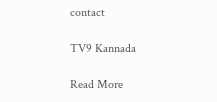contact

TV9 Kannada

Read More